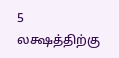5 லக்ஷத்திற்கு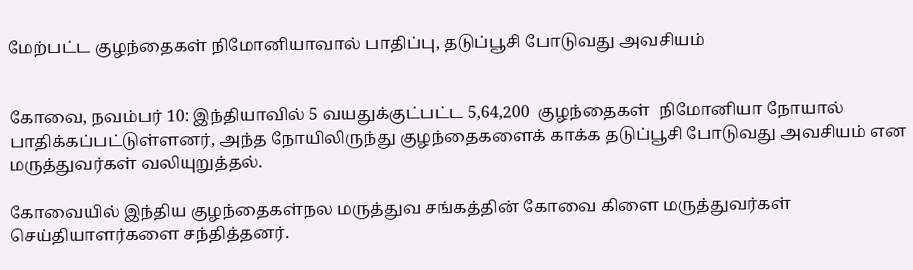மேற்பட்ட குழந்தைகள் நிமோனியாவால் பாதிப்பு, தடுப்பூசி போடுவது அவசியம்


கோவை, நவம்பர் 10: இந்தியாவில் 5 வயதுக்குட்பட்ட 5,64,200  குழந்தைகள்  நிமோனியா நோயால் பாதிக்கப்பட்டுள்ளனர், அந்த நோயிலிருந்து குழந்தைகளைக் காக்க தடுப்பூசி போடுவது அவசியம் என மருத்துவர்கள் வலியுறுத்தல்.

கோவையில் இந்திய குழந்தைகள்நல மருத்துவ சங்கத்தின் கோவை கிளை மருத்துவர்கள் செய்தியாளர்களை சந்தித்தனர்.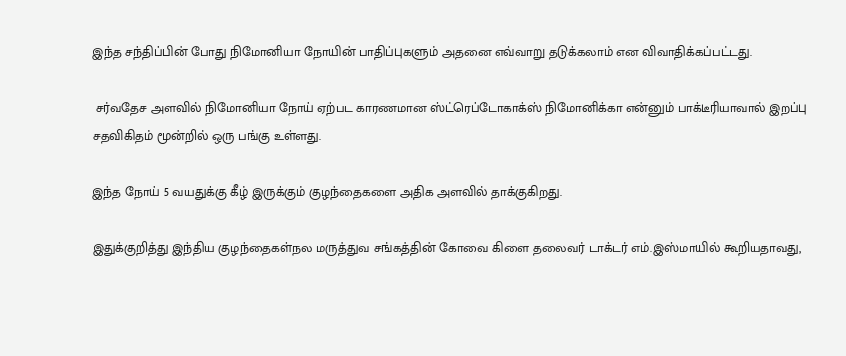இந்த சந்திப்பின் போது நிமோனியா நோயின் பாதிப்புகளும் அதனை எவ்வாறு தடுக்கலாம் என விவாதிக்கப்பட்டது.

 சர்வதேச அளவில் நிமோனியா நோய் ஏற்பட காரணமான ஸ்ட்ரெப்டோகாக்ஸ் நிமோனிக்கா என்னும் பாக்டீரியாவால் இறப்பு சதவிகிதம் மூன்றில் ஒரு பங்கு உள்ளது.

இந்த நோய் 5 வயதுக்கு கீழ் இருக்கும் குழந்தைகளை அதிக அளவில் தாக்குகிறது.

இதுக்குறித்து இந்திய குழந்தைகள்நல மருத்துவ சங்கத்தின் கோவை கிளை தலைவர் டாக்டர் எம்.இஸ்மாயில் கூறியதாவது,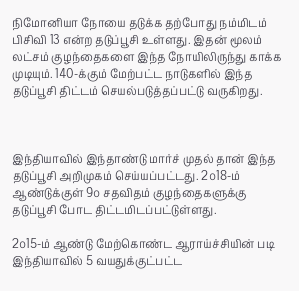நிமோனியா நோயை தடுக்க தற்போது நம்மிடம் பிசிவி 13 என்ற தடுப்பூசி உள்ளது. இதன் மூலம் லட்சம் குழந்தைகளை இந்த நோயிலிருந்து காக்க முடியும். 140-க்கும் மேற்பட்ட நாடுகளில் இந்த தடுப்பூசி திட்டம் செயல்படுத்தப்பட்டு வருகிறது.



இந்தியாவில் இந்தாண்டு மார்ச் முதல் தான் இந்த தடுப்பூசி அறிமுகம் செய்யப்பட்டது. 2௦18-ம் ஆண்டுக்குள் 9௦ சதவிதம் குழந்தைகளுக்கு தடுப்பூசி போட திட்டமிடப்பட்டுள்ளது.

2௦15-ம் ஆண்டு மேற்கொண்ட ஆராய்ச்சியின் படி இந்தியாவில் 5 வயதுக்குட்பட்ட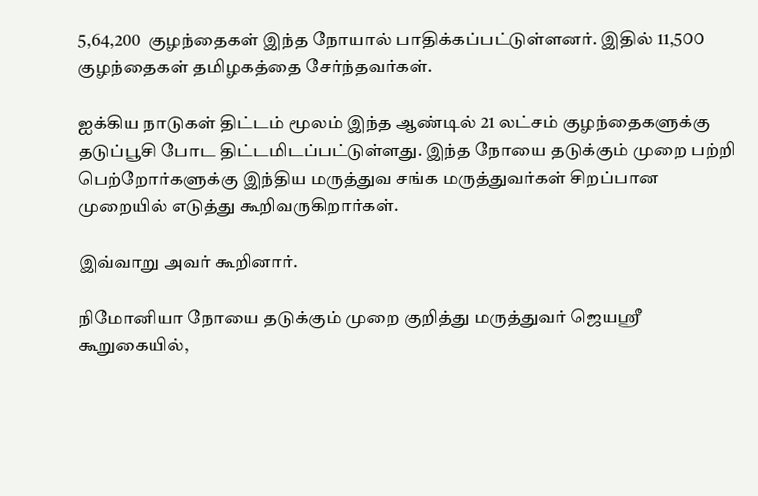5,64,200  குழந்தைகள் இந்த நோயால் பாதிக்கப்பட்டுள்ளனர். இதில் 11,5௦௦ குழந்தைகள் தமிழகத்தை சேர்ந்தவர்கள்.

ஐக்கிய நாடுகள் திட்டம் மூலம் இந்த ஆண்டில் 21 லட்சம் குழந்தைகளுக்கு தடுப்பூசி போட திட்டமிடப்பட்டுள்ளது. இந்த நோயை தடுக்கும் முறை பற்றி பெற்றோர்களுக்கு இந்திய மருத்துவ சங்க மருத்துவர்கள் சிறப்பான முறையில் எடுத்து கூறிவருகிறார்கள்.

இவ்வாறு அவர் கூறினார்.

நிமோனியா நோயை தடுக்கும் முறை குறித்து மருத்துவர் ஜெயஸ்ரீ கூறுகையில்,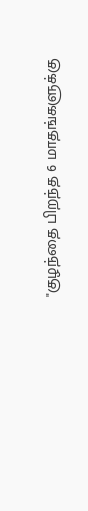"குழந்தை பிறந்த 6 மாதங்களுக்கு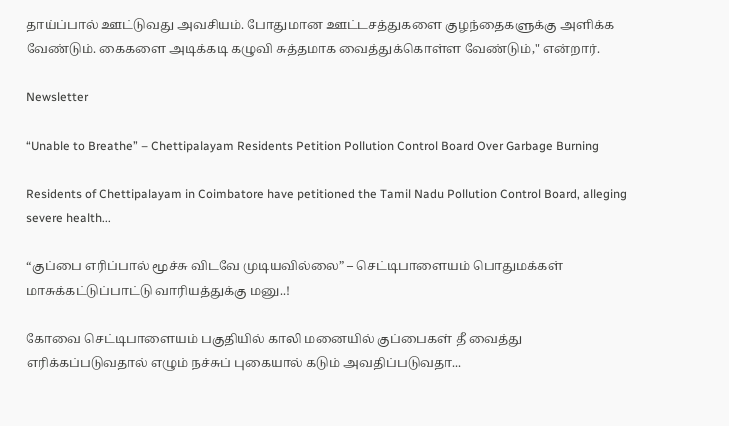தாய்ப்பால் ஊட்டுவது அவசியம். போதுமான ஊட்டசத்துகளை குழந்தைகளுக்கு அளிக்க வேண்டும். கைகளை அடிக்கடி கழுவி சுத்தமாக வைத்துக்கொள்ள வேண்டும்," என்றார்.

Newsletter

“Unable to Breathe” – Chettipalayam Residents Petition Pollution Control Board Over Garbage Burning

Residents of Chettipalayam in Coimbatore have petitioned the Tamil Nadu Pollution Control Board, alleging severe health...

“குப்பை எரிப்பால் மூச்சு விடவே முடியவில்லை” – செட்டிபாளையம் பொதுமக்கள் மாசுக்கட்டுப்பாட்டு வாரியத்துக்கு மனு..!

கோவை செட்டிபாளையம் பகுதியில் காலி மனையில் குப்பைகள் தீ வைத்து எரிக்கப்படுவதால் எழும் நச்சுப் புகையால் கடும் அவதிப்படுவதா...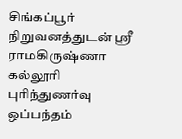சிங்கப்பூர் நிறுவனத்துடன் ஸ்ரீ ராமகிருஷ்ணா கல்லூரி புரிந்துணர்வு ஒப்பந்தம்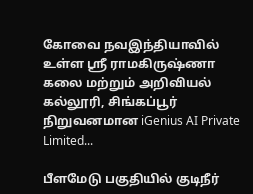கோவை நவஇந்தியாவில் உள்ள ஸ்ரீ ராமகிருஷ்ணா கலை மற்றும் அறிவியல் கல்லூரி, சிங்கப்பூர் நிறுவனமான iGenius AI Private Limited...

பீளமேடு பகுதியில் குடிநீர்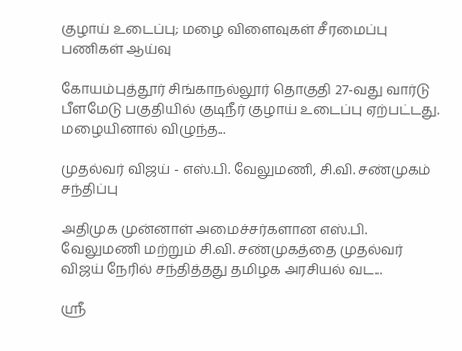குழாய் உடைப்பு; மழை விளைவுகள் சீரமைப்பு பணிகள் ஆய்வு

கோயம்புத்தூர் சிங்காநல்லூர் தொகுதி 27-வது வார்டு பீளமேடு பகுதியில் குடிநீர் குழாய் உடைப்பு ஏற்பட்டது. மழையினால் விழுந்த...

முதல்வர் விஜய் - எஸ்.பி. வேலுமணி, சி.வி. சண்முகம் சந்திப்பு

அதிமுக முன்னாள் அமைச்சர்களான எஸ்.பி. வேலுமணி மற்றும் சி.வி. சண்முகத்தை முதல்வர் விஜய் நேரில் சந்தித்தது தமிழக அரசியல் வட...

ஸ்ரீ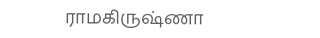ராமகிருஷ்ணா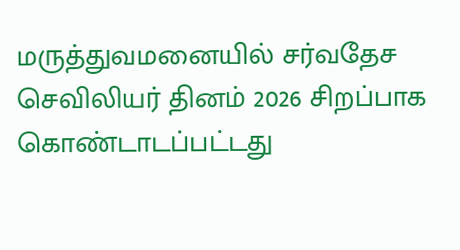மருத்துவமனையில் சர்வதேச செவிலியர் தினம் 2026 சிறப்பாக கொண்டாடப்பட்டது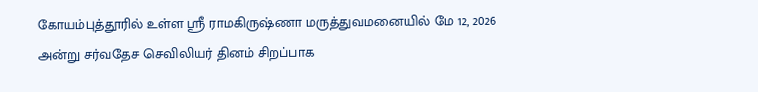கோயம்புத்தூரில் உள்ள ஸ்ரீ ராமகிருஷ்ணா மருத்துவமனையில் மே 12, 2026 அன்று சர்வதேச செவிலியர் தினம் சிறப்பாக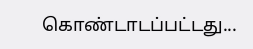கொண்டாடப்பட்டது...